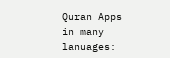Quran Apps in many lanuages: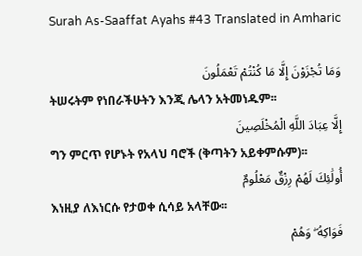Surah As-Saaffat Ayahs #43 Translated in Amharic

وَمَا تُجْزَوْنَ إِلَّا مَا كُنْتُمْ تَعْمَلُونَ
ትሠሩትም የነበራችሁትን እንጂ ሌላን አትመነዱም፡፡
إِلَّا عِبَادَ اللَّهِ الْمُخْلَصِينَ
ግን ምርጥ የሆኑት የአላህ ባሮች (ቅጣትን አይቀምሱም)፡፡
أُولَٰئِكَ لَهُمْ رِزْقٌ مَعْلُومٌ
እነዚያ ለእነርሱ የታወቀ ሲሳይ አላቸው፡፡
فَوَاكِهُ ۖ وَهُمْ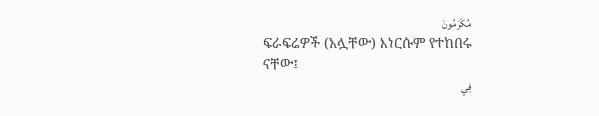مُكْرَمُونَ
ፍራፍሬዎች (አሏቸው) እነርሱም የተከበሩ ናቸው፤
فِي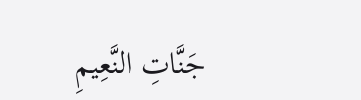جَنَّاتِ النَّعِيمِ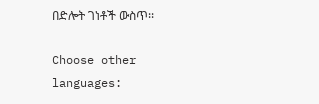በድሎት ገነቶች ውስጥ፡፡

Choose other languages: